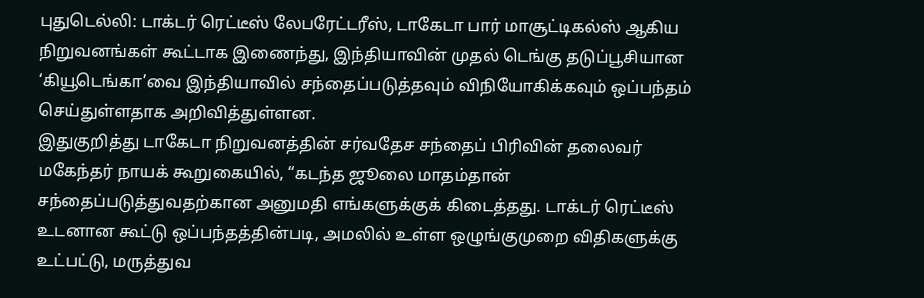புதுடெல்லி: டாக்டர் ரெட்டீஸ் லேபரேட்டரீஸ், டாகேடா பார் மாசூட்டிகல்ஸ் ஆகிய நிறுவனங்கள் கூட்டாக இணைந்து, இந்தியாவின் முதல் டெங்கு தடுப்பூசியான ‘கியூடெங்கா’வை இந்தியாவில் சந்தைப்படுத்தவும் விநியோகிக்கவும் ஒப்பந்தம் செய்துள்ளதாக அறிவித்துள்ளன.
இதுகுறித்து டாகேடா நிறுவனத்தின் சர்வதேச சந்தைப் பிரிவின் தலைவர் மகேந்தர் நாயக் கூறுகையில், “கடந்த ஜூலை மாதம்தான் சந்தைப்படுத்துவதற்கான அனுமதி எங்களுக்குக் கிடைத்தது. டாக்டர் ரெட்டீஸ் உடனான கூட்டு ஒப்பந்தத்தின்படி, அமலில் உள்ள ஒழுங்குமுறை விதிகளுக்கு உட்பட்டு, மருத்துவ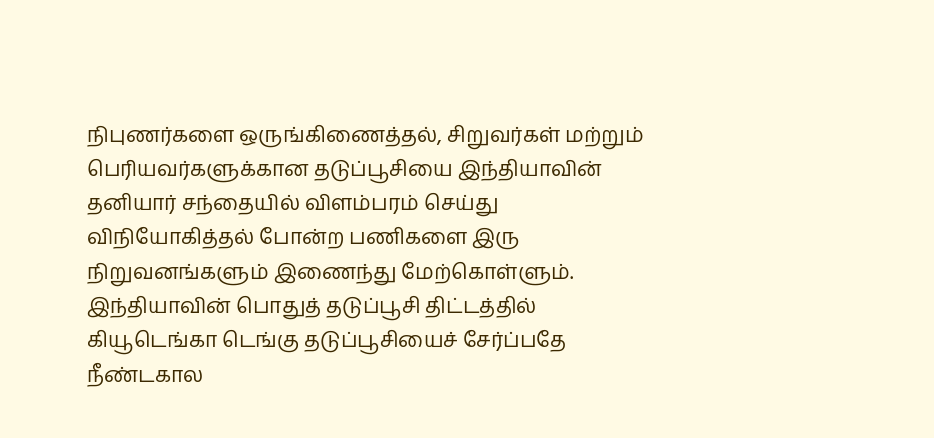நிபுணர்களை ஒருங்கிணைத்தல், சிறுவர்கள் மற்றும் பெரியவர்களுக்கான தடுப்பூசியை இந்தியாவின் தனியார் சந்தையில் விளம்பரம் செய்து விநியோகித்தல் போன்ற பணிகளை இரு நிறுவனங்களும் இணைந்து மேற்கொள்ளும்.
இந்தியாவின் பொதுத் தடுப்பூசி திட்டத்தில் கியூடெங்கா டெங்கு தடுப்பூசியைச் சேர்ப்பதே நீண்டகால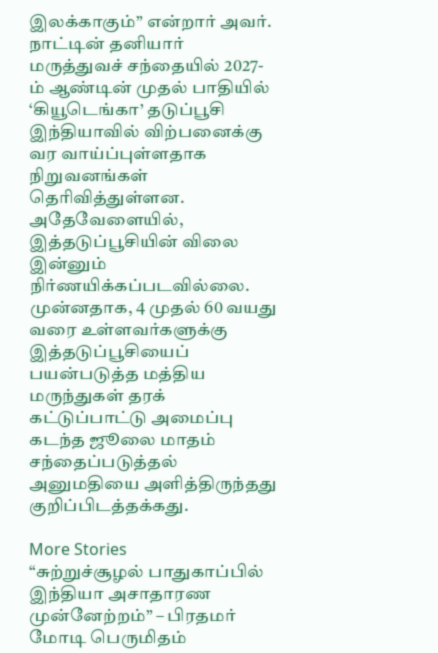இலக்காகும்” என்றார் அவர். நாட்டின் தனியார் மருத்துவச் சந்தையில் 2027-ம் ஆண்டின் முதல் பாதியில் ‘கியூடெங்கா’ தடுப்பூசி இந்தியாவில் விற்பனைக்கு வர வாய்ப்புள்ளதாக நிறுவனங்கள் தெரிவித்துள்ளன. அதேவேளையில், இத்தடுப்பூசியின் விலை இன்னும் நிர்ணயிக்கப்படவில்லை.
முன்னதாக, 4 முதல் 60 வயது வரை உள்ளவர்களுக்கு இத்தடுப்பூசியைப் பயன்படுத்த மத்திய மருந்துகள் தரக் கட்டுப்பாட்டு அமைப்பு கடந்த ஜூலை மாதம் சந்தைப்படுத்தல் அனுமதியை அளித்திருந்தது குறிப்பிடத்தக்கது.

More Stories
“சுற்றுச்சூழல் பாதுகாப்பில் இந்தியா அசாதாரண முன்னேற்றம்” – பிரதமர் மோடி பெருமிதம்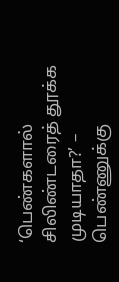‘பெண்களால் சிலிண்டரைத் தூக்க முடியாதா?’ – பெண்ணுக்கு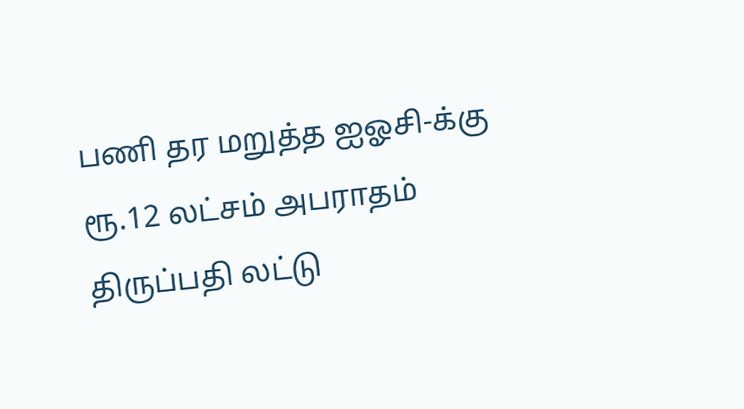பணி தர மறுத்த ஐஓசி-க்கு ரூ.12 லட்சம் அபராதம்
திருப்பதி லட்டு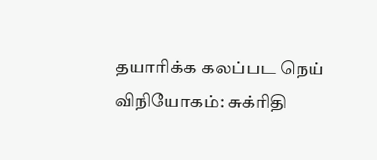தயாரிக்க கலப்பட நெய் விநியோகம்: சுக்ரிதி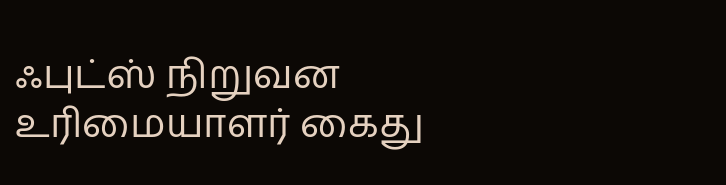ஃபுட்ஸ் நிறுவன உரிமையாளர் கைது